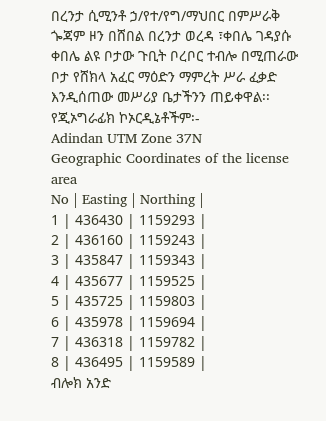በረንታ ሲሚንቶ ኃ/የተ/የግ/ማህበር በምሥራቅ ጐጃም ዞን በሸበል በረንታ ወረዳ ፣ቀበሌ ገዳያሱ ቀበሌ ልዩ ቦታው ጉቢት ቦረቦር ተብሎ በሚጠራው ቦታ የሸክላ አፈር ማዕድን ማምረት ሥራ ፈቃድ እንዲሰጠው መሥሪያ ቤታችንን ጠይቀዋል፡፡
የጂኦግራፊክ ኮኦርዲኔቶችም፡-
Adindan UTM Zone 37N
Geographic Coordinates of the license area
No | Easting | Northing |
1 | 436430 | 1159293 |
2 | 436160 | 1159243 |
3 | 435847 | 1159343 |
4 | 435677 | 1159525 |
5 | 435725 | 1159803 |
6 | 435978 | 1159694 |
7 | 436318 | 1159782 |
8 | 436495 | 1159589 |
ብሎክ አንድ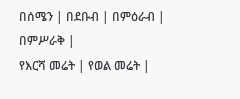በሰሜን | በደቡብ | በምዕራብ | በምሥራቅ |
የእርሻ መሬት | የወል መሬት |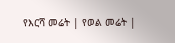የእርሻ መሬት | የወል መሬት |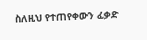ስለዚህ የተጠየቀውን ፈቃድ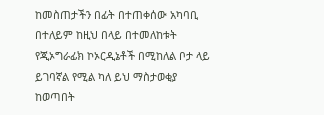ከመስጠታችን በፊት በተጠቀሰው አካባቢ በተለይም ከዚህ በላይ በተመለከቱት የጂኦግራፊክ ኮኦርዲኔቶች በሚከለል ቦታ ላይ ይገባኛል የሚል ካለ ይህ ማስታወቂያ ከወጣበት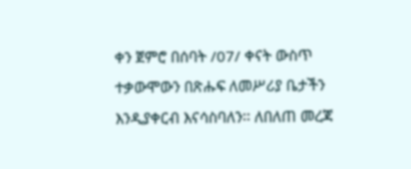ቀን ጀምሮ በሰባት /07/ ቀናት ውስጥ ተቃውሞውን በጽሑፍ ለመሥሪያ ቤታችን እንዲያቀርብ እናሳስባለን፡፡ ለበለጠ መረጃ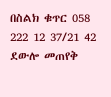በስልክ ቁጥር 058 222 12 37/21 42 ደውሎ መጠየቅ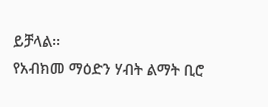ይቻላል፡፡
የአብክመ ማዕድን ሃብት ልማት ቢሮ